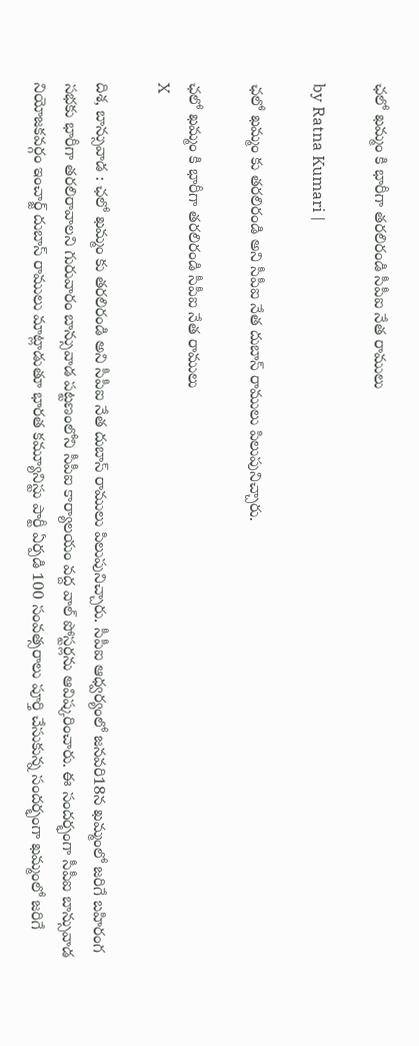ఛ‌లో ఖ‌మ్మం కి భారీగా త‌ర‌లిరండి సీపీఐ నేత రాములు

by Ratna Kumari |

ఛ‌లో ఖమ్మం కు తరలిరండి అని సీపీఐ నేత దుబాస్ రాములు పిలుపునిచ్చారు.

ఛ‌లో ఖ‌మ్మం కి భారీగా త‌ర‌లిరండి సీపీఐ నేత రాములు
X

దిశ, బాన్సువాడ : ఛ‌లో ఖమ్మం కు తరలిరండి అని సీపీఐ నేత దుబాస్ రాములు పిలుపునిచ్చారు. సీపీఐ ఆధ్వర్యంలో జనవరి18న ఖమ్మంలో జరిగే బహిరంగ సభకు భారీగా తరలిరావాలని గురువారం బాన్సువాడ పట్టణంలోని సీపీఐ కార్యాలయం వద్ద వాల్ పోస్టర్లను ఆవిష్కరించారు. ఈ సందర్భంగా సీపీఐ బాన్సువాడ నియోజకవర్గం ఇంచార్జ్ దుబాస్ రాములు మాట్లాడుతూ భారత కమ్యూనిస్టు పార్టీ ఏర్పడి 100 సంవత్సరాలు పూర్తి చేసుకున్న సందర్భంగా ఖమ్మంలో జరిగే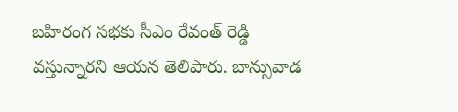బహిరంగ సభకు సీఎం రేవంత్ రెడ్డి వస్తున్నారని ఆయన తెలిపారు. బాన్సువాడ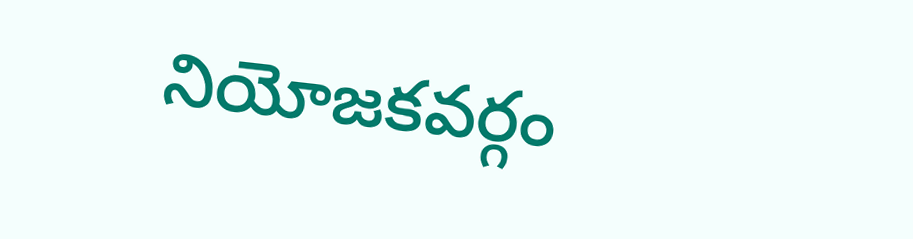నియోజకవర్గం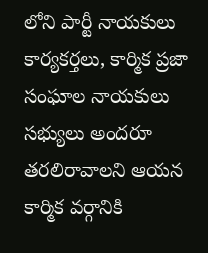లోని పార్టీ నాయకులు కార్యకర్తలు, కార్మిక ప్రజా సంఘాల నాయకులు సభ్యులు అందరూ తరలిరావాలని ఆయన కార్మిక వర్గానికి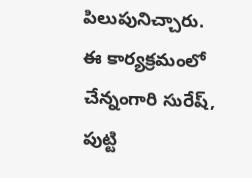పిలుపునిచ్చారు. ఈ కార్యక్రమంలో చేన్నంగారి సురేష్, పుట్టి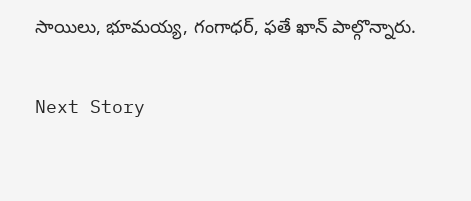సాయిలు, భూమయ్య, గంగాధర్, ఫతే ఖాన్ పాల్గొన్నారు.

Next Story